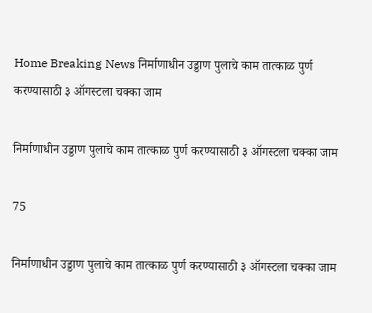Home Breaking News निर्माणाधीन उड्डाण पुलाचे काम तात्काळ पुर्ण करण्यासाठी ३ ऑगस्टला चक्का जाम

निर्माणाधीन उड्डाण पुलाचे काम तात्काळ पुर्ण करण्यासाठी ३ ऑगस्टला चक्का जाम

75

निर्माणाधीन उड्डाण पुलाचे काम तात्काळ पुर्ण करण्यासाठी ३ ऑगस्टला चक्का जाम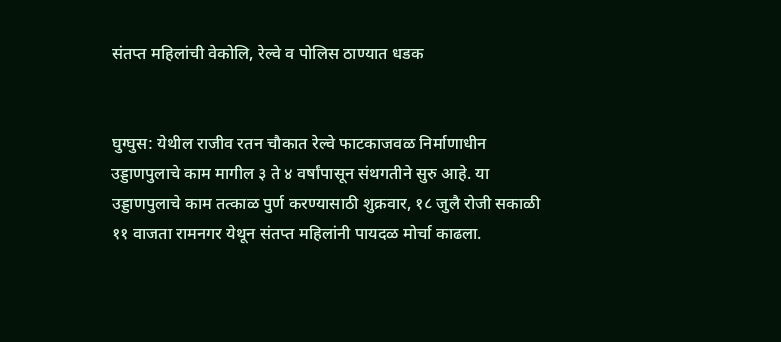संतप्त महिलांची वेकोलि, रेल्वे व पोलिस ठाण्यात धडक


घुग्घुस: येथील राजीव रतन चौकात रेल्वे फाटकाजवळ निर्माणाधीन उड्डाणपुलाचे काम मागील ३ ते ४ वर्षांपासून संथगतीने सुरु आहे. या उड्डाणपुलाचे काम तत्काळ पुर्ण करण्यासाठी शुक्रवार, १८ जुलै रोजी सकाळी ११ वाजता रामनगर येथून संतप्त महिलांनी पायदळ मोर्चा काढला.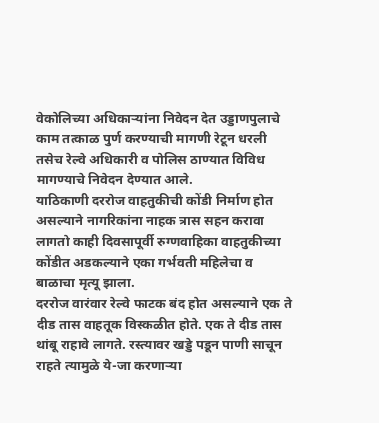वेकोलिच्या अधिकाऱ्यांना निवेदन देत उड्डाणपुलाचे काम तत्काळ पुर्ण करण्याची मागणी रेटून धरली तसेच रेल्वे अधिकारी व पोलिस ठाण्यात विविध मागण्याचे निवेदन देण्यात आले.
याठिकाणी दररोज वाहतुकीची कोंडी निर्माण होत असल्याने नागरिकांना नाहक त्रास सहन करावा लागतो काही दिवसापूर्वी रुग्णवाहिका वाहतुकीच्या कोंडीत अडकल्याने एका गर्भवती महिलेचा व बाळाचा मृत्यू झाला.
दररोज वारंवार रेल्वे फाटक बंद होत असल्याने एक ते दीड तास वाहतूक विस्कळीत होते. एक ते दीड तास थांबू राहावे लागते. रस्त्यावर खड्डे पडून पाणी साचून राहते त्यामुळे ये-जा करणाऱ्या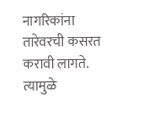नागरिकांना तारेवरची कसरत करावी लागते.
त्यामुळे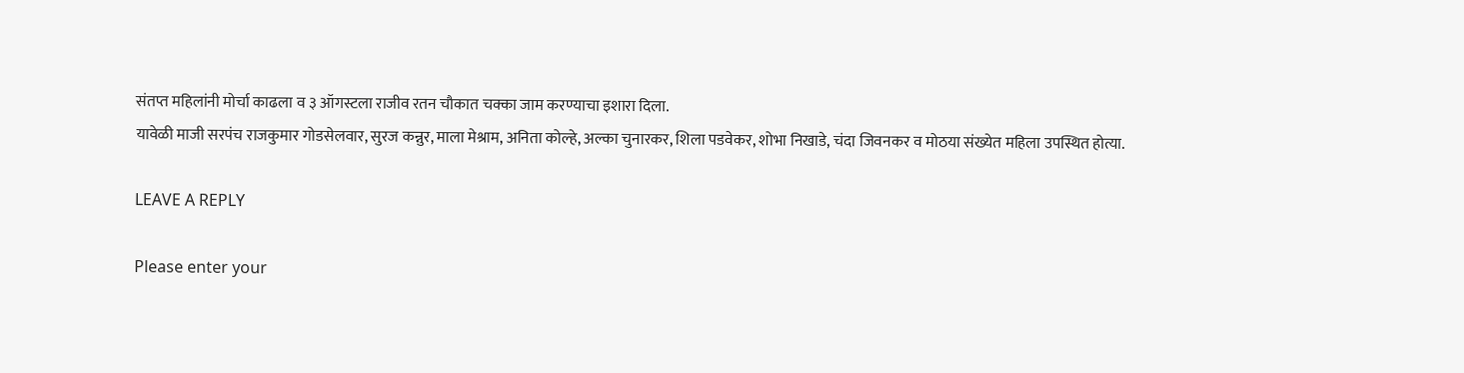संतप्त महिलांनी मोर्चा काढला व ३ ऑगस्टला राजीव रतन चौकात चक्का जाम करण्याचा इशारा दिला.
यावेळी माजी सरपंच राजकुमार गोडसेलवार, सुरज कन्नुर, माला मेश्राम, अनिता कोल्हे, अल्का चुनारकर, शिला पडवेकर, शोभा निखाडे, चंदा जिवनकर व मोठया संख्येत महिला उपस्थित होत्या.

LEAVE A REPLY

Please enter your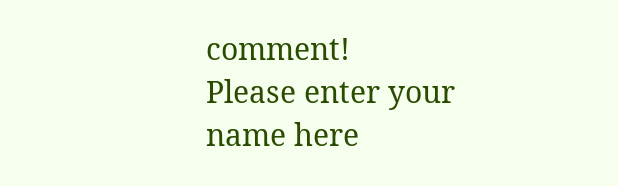comment!
Please enter your name here